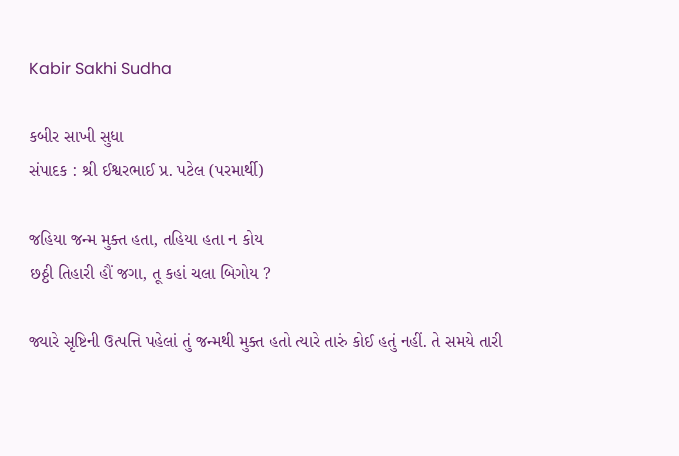Kabir Sakhi Sudha

કબીર સાખી સુધા
સંપાદક : શ્રી ઈશ્વરભાઈ પ્ર. પટેલ (પરમાર્થી)

જહિયા જન્મ મુક્ત હતા, તહિયા હતા ન કોય
છઠ્ઠી તિહારી હૌં જગા, તૂ કહાં ચલા બિગોય ?

જ્યારે સૃષ્ટિની ઉત્પત્તિ પહેલાં તું જન્મથી મુક્ત હતો ત્યારે તારું કોઈ હતું નહીં. તે સમયે તારી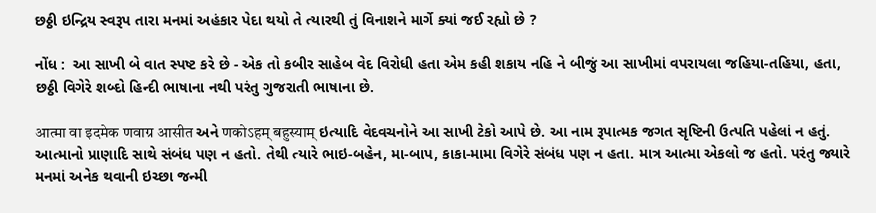છઠ્ઠી ઇન્દ્રિય સ્વરૂપ તારા મનમાં અહંકાર પેદા થયો તે ત્યારથી તું વિનાશને માર્ગે ક્યાં જઈ રહ્યો છે ?

નોંધ :  આ સાખી બે વાત સ્પષ્ટ કરે છે - એક તો કબીર સાહેબ વેદ વિરોધી હતા એમ કહી શકાય નહિ ને બીજું આ સાખીમાં વપરાયલા જહિયા-તહિયા, હતા, છઠ્ઠી વિગેરે શબ્દો હિન્દી ભાષાના નથી પરંતુ ગુજરાતી ભાષાના છે.

आत्मा वा इदमेक णवाग्र आसीत અને णकोऽहम् बहुस्याम् ઇત્યાદિ વેદવચનોને આ સાખી ટેકો આપે છે. આ નામ રૂપાત્મક જગત સૃષ્ટિની ઉત્પતિ પહેલાં ન હતું. આત્માનો પ્રાણાદિ સાથે સંબંધ પણ ન હતો. તેથી ત્યારે ભાઇ-બહેન, મા-બાપ, કાકા-મામા વિગેરે સંબંધ પણ ન હતા. માત્ર આત્મા એકલો જ હતો. પરંતુ જ્યારે મનમાં અનેક થવાની ઇચ્છા જન્મી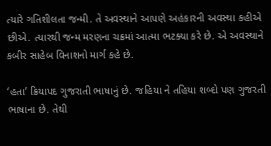ત્યારે ગતિશીલતા જન્મી. તે અવસ્થાને આપણે અહંકારની અવસ્થા કહીએ છીએ. ત્યારથી જન્મ મરણના ચક્રમાં આત્મા ભટક્યા કરે છે. એ અવસ્થાને કબીર સાહેબ વિનાશનો માર્ગ કહે છે.

‘હતા’ ક્રિયાપદ ગુજરાતી ભાષાનું છે. જહિયા ને તહિયા શબ્દો પણ ગુજરતી ભાષાના છે. તેથી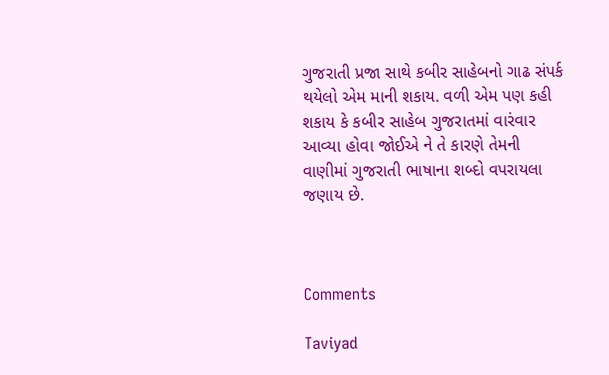ગુજરાતી પ્રજા સાથે કબીર સાહેબનો ગાઢ સંપર્ક થયેલો એમ માની શકાય. વળી એમ પણ કહી શકાય કે કબીર સાહેબ ગુજરાતમાં વારંવાર આવ્યા હોવા જોઈએ ને તે કારણે તેમની વાણીમાં ગુજરાતી ભાષાના શબ્દો વપરાયલા જણાય છે.



Comments

Taviyad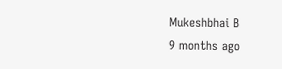Mukeshbhai B
9 months ago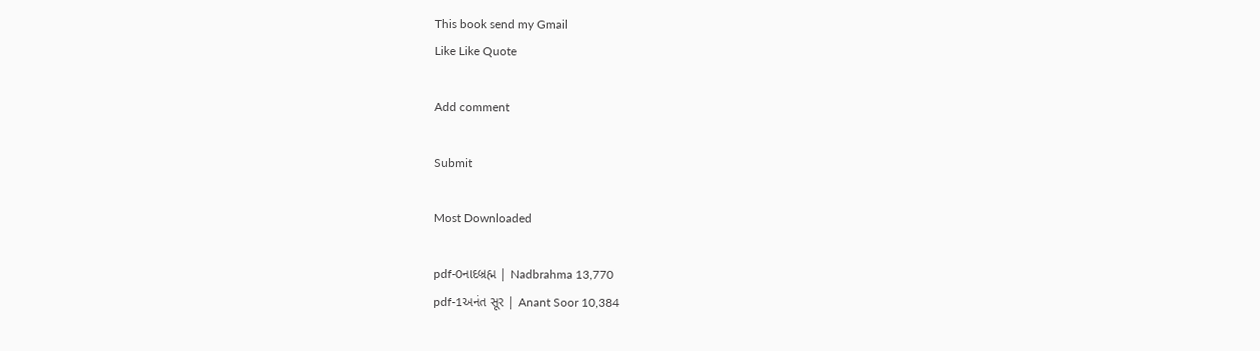This book send my Gmail
Like Like Quote

Add comment

Submit

Most Downloaded

pdf-0નાદબ્રહ્મ | Nadbrahma 13,770
pdf-1અનંત સૂર | Anant Soor 10,384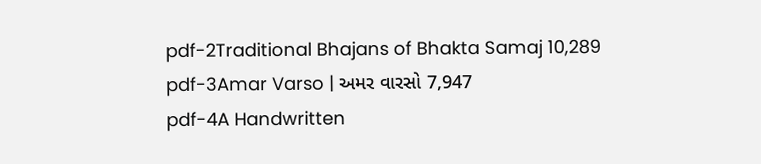pdf-2Traditional Bhajans of Bhakta Samaj 10,289
pdf-3Amar Varso | અમર વારસો 7,947
pdf-4A Handwritten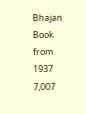Bhajan Book from 1937 7,007